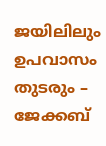ജയിലിലും ഉപവാസം തുടരും – ജേക്കബ്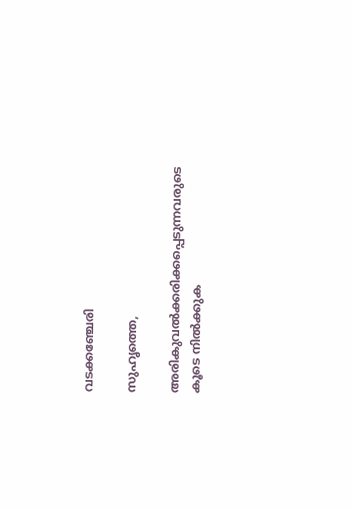വടക്കഞ്ചേരി

സുഹൃത്തെ,

അരികുവല്‍ക്കരിക്കപ്പെടുന്നവരുടെ കൂടെ നില്‍ക്കുക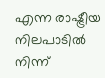എന്ന രാഷ്ട്രീയ നിലപാടില്‍ നിന്ന്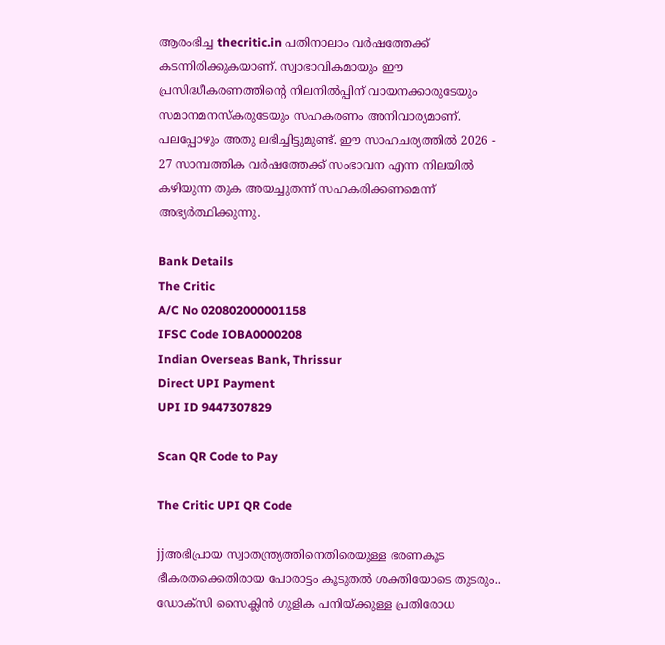ആരംഭിച്ച thecritic.in പതിനാലാം വര്‍ഷത്തേക്ക് കടന്നിരിക്കുകയാണ്. സ്വാഭാവികമായും ഈ പ്രസിദ്ധീകരണത്തിന്റെ നിലനില്‍പ്പിന് വായനക്കാരുടേയും സമാനമനസ്‌കരുടേയും സഹകരണം അനിവാര്യമാണ്. പലപ്പോഴും അതു ലഭിച്ചിട്ടുമുണ്ട്. ഈ സാഹചര്യത്തില്‍ 2026 - 27 സാമ്പത്തിക വര്‍ഷത്തേക്ക് സംഭാവന എന്ന നിലയില്‍ കഴിയുന്ന തുക അയച്ചുതന്ന് സഹകരിക്കണമെന്ന് അഭ്യര്‍ത്ഥിക്കുന്നു.

Bank Details
The Critic
A/C No 020802000001158
IFSC Code IOBA0000208
Indian Overseas Bank, Thrissur
Direct UPI Payment
UPI ID 9447307829

Scan QR Code to Pay

The Critic UPI QR Code

jjഅഭിപ്രായ സ്വാതന്ത്ര്യത്തിനെതിരെയുള്ള ഭരണകൂട ഭീകരതക്കെതിരായ പോരാട്ടം കൂടുതല്‍ ശക്തിയോടെ തുടരും.. ഡോക്‌സി സൈക്ലിന്‍ ഗുളിക പനിയ്ക്കുള്ള പ്രതിരോധ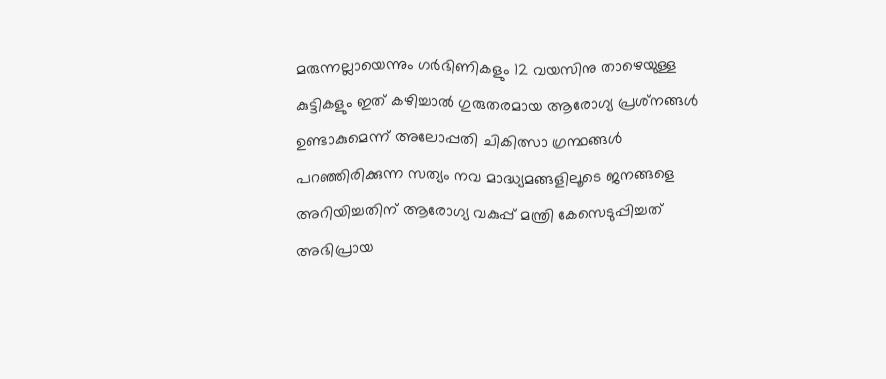മരുന്നല്ലായെന്നും ഗര്‍ഭിണികളും 12 വയസിനു താഴെയുള്ള കുട്ടികളും ഇത് കഴിച്ചാല്‍ ഗുരുതരമായ ആരോഗ്യ പ്രശ്‌നങ്ങള്‍ ഉണ്ടാകുമെന്ന് അലോപ്പതി ചികിത്സാ ഗ്രന്ഥങ്ങള്‍ പറഞ്ഞിരിക്കുന്ന സത്യം നവ മാദ്ധ്യമങ്ങളിലൂടെ ജനങ്ങളെ അറിയിച്ചതിന് ആരോഗ്യ വകുപ്പ് മന്ത്രി കേസെടുപ്പിച്ചത് അഭിപ്രായ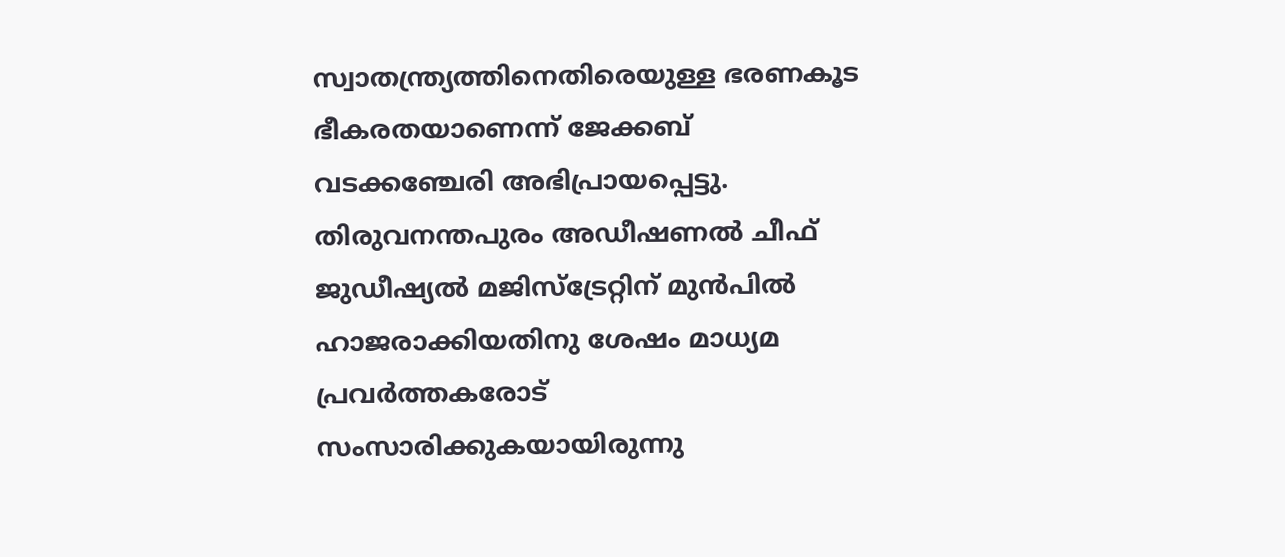സ്വാതന്ത്ര്യത്തിനെതിരെയുള്ള ഭരണകൂട ഭീകരതയാണെന്ന് ജേക്കബ് വടക്കഞ്ചേരി അഭിപ്രായപ്പെട്ടു. തിരുവനന്തപുരം അഡീഷണല്‍ ചീഫ് ജുഡീഷ്യല്‍ മജിസ്‌ട്രേറ്റിന് മുന്‍പില്‍ ഹാജരാക്കിയതിനു ശേഷം മാധ്യമ പ്രവര്‍ത്തകരോട് സംസാരിക്കുകയായിരുന്നു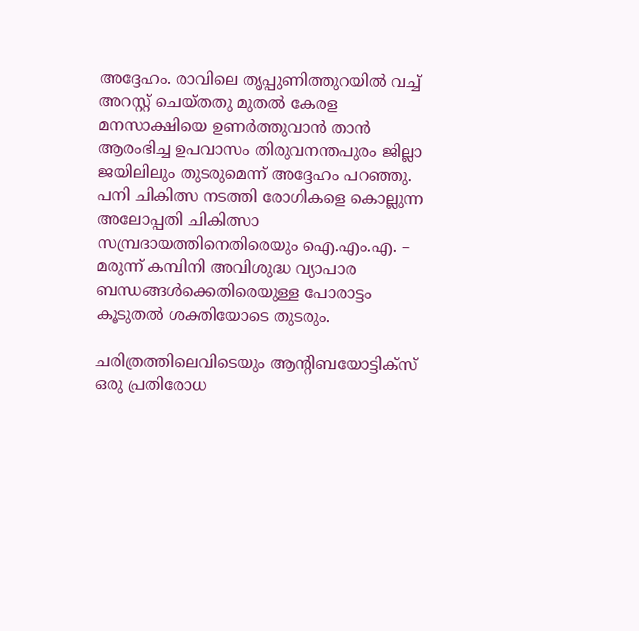അദ്ദേഹം. രാവിലെ തൃപ്പുണിത്തുറയില്‍ വച്ച് അറസ്റ്റ് ചെയ്തതു മുതല്‍ കേരള മനസാക്ഷിയെ ഉണര്‍ത്തുവാന്‍ താന്‍ ആരംഭിച്ച ഉപവാസം തിരുവനന്തപുരം ജില്ലാ ജയിലിലും തുടരുമെന്ന് അദ്ദേഹം പറഞ്ഞു. പനി ചികിത്സ നടത്തി രോഗികളെ കൊല്ലുന്ന അലോപ്പതി ചികിത്സാ സമ്പ്രദായത്തിനെതിരെയും ഐ.എം.എ. – മരുന്ന് കമ്പിനി അവിശുദ്ധ വ്യാപാര ബന്ധങ്ങള്‍ക്കെതിരെയുള്ള പോരാട്ടം കൂടുതല്‍ ശക്തിയോടെ തുടരും.

ചരിത്രത്തിലെവിടെയും ആന്റിബയോട്ടിക്‌സ് ഒരു പ്രതിരോധ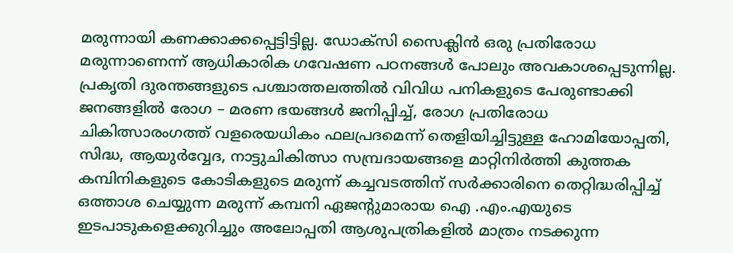മരുന്നായി കണക്കാക്കപ്പെട്ടിട്ടില്ല. ഡോക്‌സി സൈക്ലിന്‍ ഒരു പ്രതിരോധ മരുന്നാണെന്ന് ആധികാരിക ഗവേഷണ പഠനങ്ങള്‍ പോലും അവകാശപ്പെടുന്നില്ല. പ്രകൃതി ദുരന്തങ്ങളുടെ പശ്ചാത്തലത്തില്‍ വിവിധ പനികളുടെ പേരുണ്ടാക്കി ജനങ്ങളില്‍ രോഗ – മരണ ഭയങ്ങള്‍ ജനിപ്പിച്ച്, രോഗ പ്രതിരോധ ചികിത്സാരംഗത്ത് വളരെയധികം ഫലപ്രദമെന്ന് തെളിയിച്ചിട്ടുള്ള ഹോമിയോപ്പതി, സിദ്ധ, ആയുര്‍വ്വേദ, നാട്ടുചികിത്സാ സമ്പ്രദായങ്ങളെ മാറ്റിനിര്‍ത്തി കുത്തക കമ്പിനികളുടെ കോടികളുടെ മരുന്ന് കച്ചവടത്തിന് സര്‍ക്കാരിനെ തെറ്റിദ്ധരിപ്പിച്ച് ഒത്താശ ചെയ്യുന്ന മരുന്ന് കമ്പനി ഏജന്റുമാരായ ഐ .എം.എയുടെ ഇടപാടുകളെക്കുറിച്ചും അലോപ്പതി ആശുപത്രികളില്‍ മാത്രം നടക്കുന്ന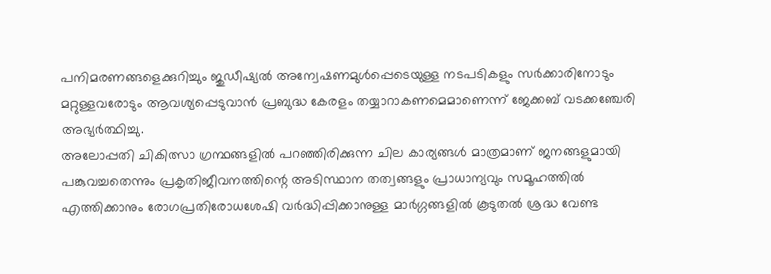പനിമരണങ്ങളെക്കുറിച്ചും ജുഡീഷ്യല്‍ അന്വേഷണമുള്‍പ്പെടെയുള്ള നടപടികളും സര്‍ക്കാരിനോടും മറ്റുള്ളവരോടും ആവശ്യപ്പെടുവാന്‍ പ്രബുദ്ധ കേരളം തയ്യാറാകണമെമാണെന്ന് ജേക്കബ് വടക്കഞ്ചേരി അഭ്യര്‍ത്ഥിച്ചു.
അലോപ്പതി ചികിത്സാ ഗ്രന്ഥങ്ങളില്‍ പറഞ്ഞിരിക്കുന്ന ചില കാര്യങ്ങള്‍ മാത്രമാണ് ജനങ്ങളുമായി പങ്കുവച്ചതെന്നും പ്രകൃതിജീവനത്തിന്റെ അടിസ്ഥാന തത്വങ്ങളും പ്രാധാന്യവും സമൂഹത്തില്‍ എത്തിക്കാനും രോഗപ്രതിരോധശേഷി വര്‍ദ്ധിപ്പിക്കാനുള്ള മാര്‍ഗ്ഗങ്ങളില്‍ കൂടുതല്‍ ശ്രദ്ധ വേണ്ട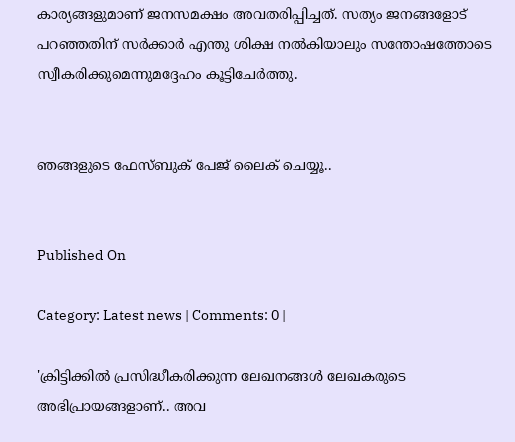കാര്യങ്ങളുമാണ് ജനസമക്ഷം അവതരിപ്പിച്ചത്. സത്യം ജനങ്ങളോട് പറഞ്ഞതിന് സര്‍ക്കാര്‍ എന്തു ശിക്ഷ നല്‍കിയാലും സന്തോഷത്തോടെ സ്വീകരിക്കുമെന്നുമദ്ദേഹം കൂട്ടിചേര്‍ത്തു.


ഞങ്ങളുടെ ഫേസ്ബുക് പേജ് ലൈക് ചെയ്യൂ..


Published On

Category: Latest news | Comments: 0 |

'ക്രിട്ടിക്കില്‍ പ്രസിദ്ധീകരിക്കുന്ന ലേഖനങ്ങള്‍ ലേഖകരുടെ അഭിപ്രായങ്ങളാണ്.. അവ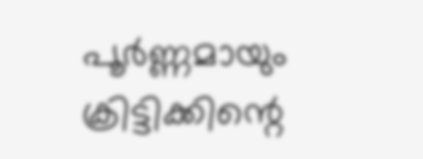പൂര്‍ണ്ണമായും ക്രിട്ടിക്കിന്റെ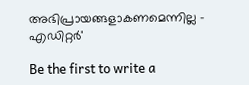അഭിപ്രായങ്ങളാകണമെന്നില്ല - എഡിറ്റര്‍'

Be the first to write a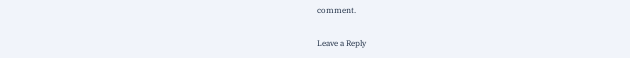comment.

Leave a Reply